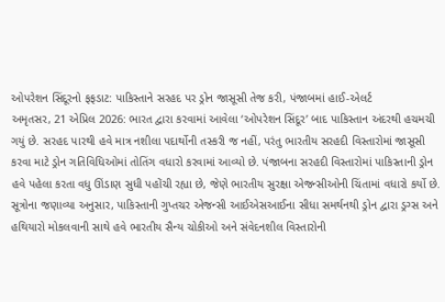ઓપરેશન સિંદૂરનો ફફડાટ: પાકિસ્તાને સરહદ પર ડ્રોન જાસૂસી તેજ કરી, પંજાબમાં હાઈ-એલર્ટ
અમૃતસર, 21 એપ્રિલ 2026: ભારત દ્વારા કરવામાં આવેલા ‘ઓપરેશન સિંદૂર’ બાદ પાકિસ્તાન અંદરથી હચમચી ગયું છે. સરહદ પારથી હવે માત્ર નશીલા પદાર્થોની તસ્કરી જ નહીં, પરંતુ ભારતીય સરહદી વિસ્તારોમાં જાસૂસી કરવા માટે ડ્રોન ગતિવિધિઓમાં તોતિંગ વધારો કરવામાં આવ્યો છે. પંજાબના સરહદી વિસ્તારોમાં પાકિસ્તાની ડ્રોન હવે પહેલા કરતા વધુ ઊંડાણ સુધી પહોંચી રહ્યા છે, જેણે ભારતીય સુરક્ષા એજન્સીઓની ચિંતામાં વધારો કર્યો છે.
સૂત્રોના જણાવ્યા અનુસાર, પાકિસ્તાની ગુપ્તચર એજન્સી આઈએસઆઈના સીધા સમર્થનથી ડ્રોન દ્વારા ડ્રગ્સ અને હથિયારો મોકલવાની સાથે હવે ભારતીય સૈન્ય ચોકીઓ અને સંવેદનશીલ વિસ્તારોની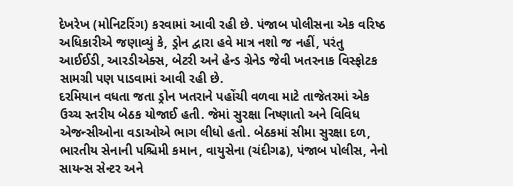દેખરેખ (મોનિટરિંગ) કરવામાં આવી રહી છે. પંજાબ પોલીસના એક વરિષ્ઠ અધિકારીએ જણાવ્યું કે, ડ્રોન દ્વારા હવે માત્ર નશો જ નહીં, પરંતુ આઈઈડી, આરડીએક્સ, બેટરી અને હેન્ડ ગ્રેનેડ જેવી ખતરનાક વિસ્ફોટક સામગ્રી પણ પાડવામાં આવી રહી છે.
દરમિયાન વધતા જતા ડ્રોન ખતરાને પહોંચી વળવા માટે તાજેતરમાં એક ઉચ્ચ સ્તરીય બેઠક યોજાઈ હતી. જેમાં સુરક્ષા નિષ્ણાતો અને વિવિધ એજન્સીઓના વડાઓએ ભાગ લીધો હતો. બેઠકમાં સીમા સુરક્ષા દળ, ભારતીય સેનાની પશ્ચિમી કમાન, વાયુસેના (ચંદીગઢ), પંજાબ પોલીસ, નેનો સાયન્સ સેન્ટર અને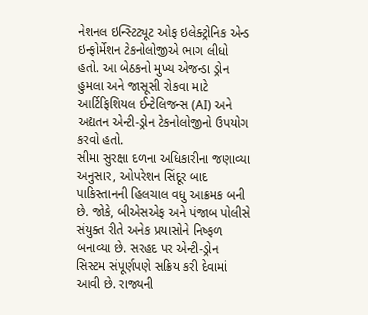નેશનલ ઇન્સ્ટિટ્યૂટ ઓફ ઇલેક્ટ્રોનિક એન્ડ ઇન્ફોર્મેશન ટેકનોલોજીએ ભાગ લીધો હતો. આ બેઠકનો મુખ્ય એજન્ડા ડ્રોન હુમલા અને જાસૂસી રોકવા માટે આર્ટિફિશિયલ ઈન્ટેલિજન્સ (AI) અને અદ્યતન એન્ટી-ડ્રોન ટેકનોલોજીનો ઉપયોગ કરવો હતો.
સીમા સુરક્ષા દળના અધિકારીના જણાવ્યા અનુસાર, ઓપરેશન સિંદૂર બાદ પાકિસ્તાનની હિલચાલ વધુ આક્રમક બની છે. જોકે, બીએસએફ અને પંજાબ પોલીસે સંયુક્ત રીતે અનેક પ્રયાસોને નિષ્ફળ બનાવ્યા છે. સરહદ પર એન્ટી-ડ્રોન સિસ્ટમ સંપૂર્ણપણે સક્રિય કરી દેવામાં આવી છે. રાજ્યની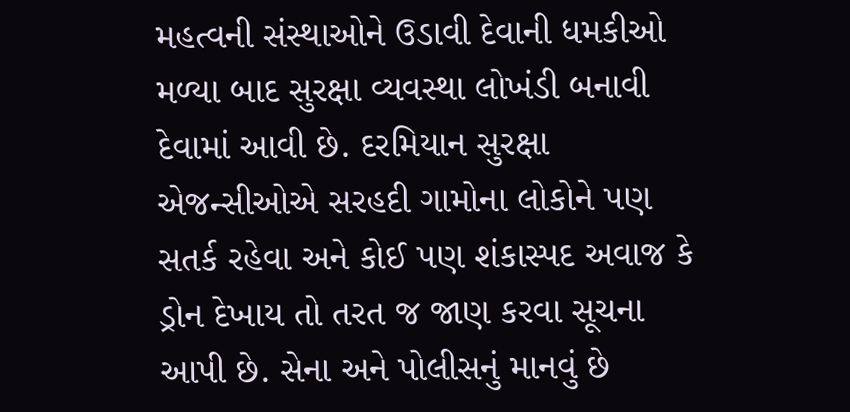મહત્વની સંસ્થાઓને ઉડાવી દેવાની ધમકીઓ મળ્યા બાદ સુરક્ષા વ્યવસ્થા લોખંડી બનાવી દેવામાં આવી છે. દરમિયાન સુરક્ષા એજન્સીઓએ સરહદી ગામોના લોકોને પણ સતર્ક રહેવા અને કોઈ પણ શંકાસ્પદ અવાજ કે ડ્રોન દેખાય તો તરત જ જાણ કરવા સૂચના આપી છે. સેના અને પોલીસનું માનવું છે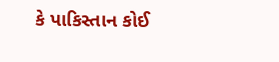કે પાકિસ્તાન કોઈ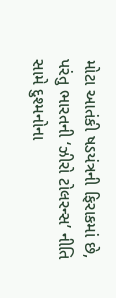મોટા આતંકી ષડયંત્રની ફિરાકમાં છે, પરંતુ ભારતની ‘ઝીરો ટોલરન્સ’ નીતિ સામે દુશ્મનોના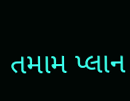તમામ પ્લાન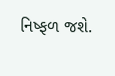નિષ્ફળ જશે.